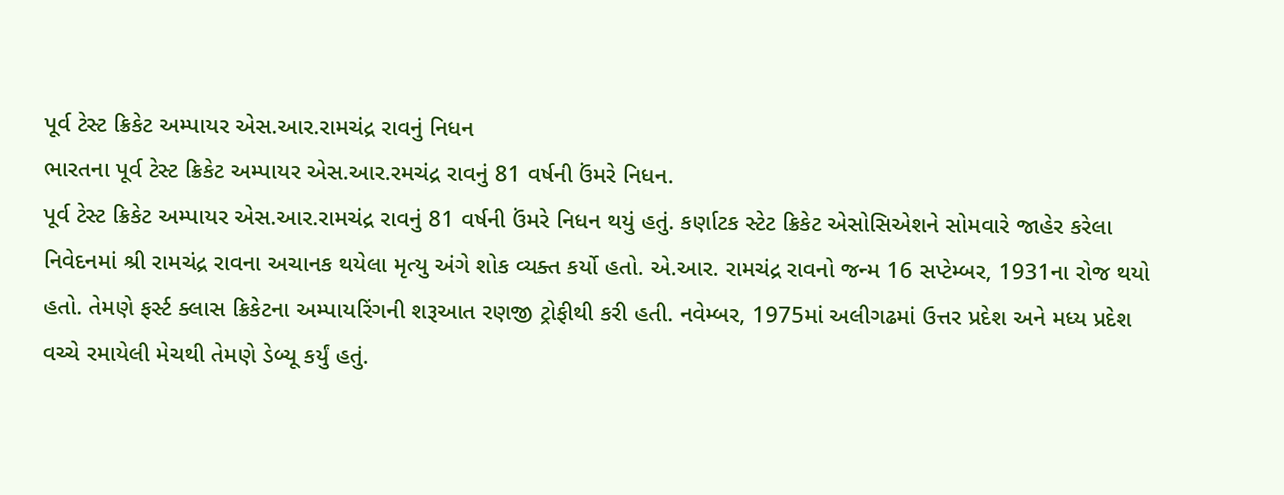પૂર્વ ટેસ્ટ ક્રિકેટ અમ્પાયર એસ.આર.રામચંદ્ર રાવનું નિધન
ભારતના પૂર્વ ટેસ્ટ ક્રિકેટ અમ્પાયર એસ.આર.રમચંદ્ર રાવનું 81 વર્ષની ઉંમરે નિધન.
પૂર્વ ટેસ્ટ ક્રિકેટ અમ્પાયર એસ.આર.રામચંદ્ર રાવનું 81 વર્ષની ઉંમરે નિધન થયું હતું. કર્ણાટક સ્ટેટ ક્રિકેટ એસોસિએશને સોમવારે જાહેર કરેલા નિવેદનમાં શ્રી રામચંદ્ર રાવના અચાનક થયેલા મૃત્યુ અંગે શોક વ્યક્ત કર્યો હતો. એ.આર. રામચંદ્ર રાવનો જન્મ 16 સપ્ટેમ્બર, 1931ના રોજ થયો હતો. તેમણે ફર્સ્ટ ક્લાસ ક્રિકેટના અમ્પાયરિંગની શરૂઆત રણજી ટ્રોફીથી કરી હતી. નવેમ્બર, 1975માં અલીગઢમાં ઉત્તર પ્રદેશ અને મધ્ય પ્રદેશ વચ્ચે રમાયેલી મેચથી તેમણે ડેબ્યૂ કર્યું હતું.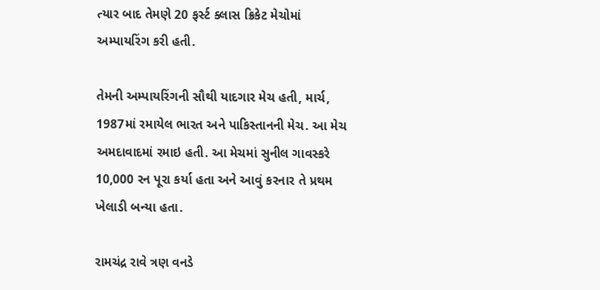ત્યાર બાદ તેમણે 20 ફર્સ્ટ ક્લાસ ક્રિકેટ મેચોમાં અમ્પાયરિંગ કરી હતી.

તેમની અમ્પાયરિંગની સૌથી યાદગાર મેચ હતી, માર્ચ, 1987માં રમાયેલ ભારત અને પાકિસ્તાનની મેચ. આ મેચ અમદાવાદમાં રમાઇ હતી. આ મેચમાં સુનીલ ગાવસ્કરે 10,000 રન પૂરા કર્યા હતા અને આવું કરનાર તે પ્રથમ ખેલાડી બન્યા હતા.

રામચંદ્ર રાવે ત્રણ વનડે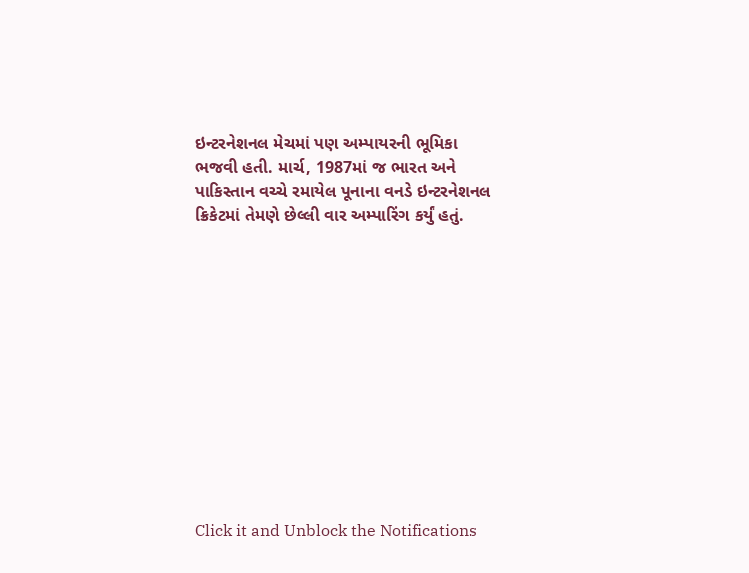ઇન્ટરનેશનલ મેચમાં પણ અમ્પાયરની ભૂમિકા ભજવી હતી. માર્ચ, 1987માં જ ભારત અને પાકિસ્તાન વચ્ચે રમાયેલ પૂનાના વનડે ઇન્ટરનેશનલ ક્રિકેટમાં તેમણે છેલ્લી વાર અમ્પારિંગ કર્યું હતું.












Click it and Unblock the Notifications